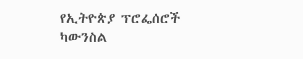የኢትዮጵያ ፕሮፌሰሮች ካውንስል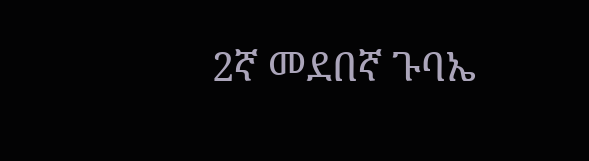2ኛ መደበኛ ጉባኤ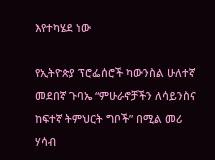እየተካሄደ ነው

የኢትዮጵያ ፕሮፌሰሮች ካውንስል ሁለተኛ መደበኛ ጉባኤ “ምሁራኖቻችን ለሳይንስና ከፍተኛ ትምህርት ግቦች” በሚል መሪ ሃሳብ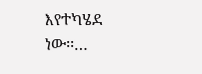እየተካሄደ ነው፡፡…